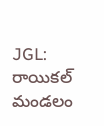JGL: రాయికల్ మండలం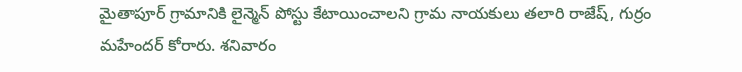మైతాపూర్ గ్రామానికి లైన్మెన్ పోస్టు కేటాయించాలని గ్రామ నాయకులు తలారి రాజేష్, గుర్రం మహేందర్ కోరారు. శనివారం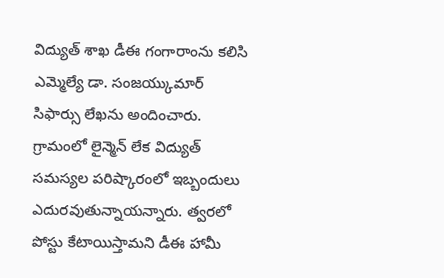విద్యుత్ శాఖ డీఈ గంగారాంను కలిసి ఎమ్మెల్యే డా. సంజయ్కుమార్ సిఫార్సు లేఖను అందించారు. గ్రామంలో లైన్మెన్ లేక విద్యుత్ సమస్యల పరిష్కారంలో ఇబ్బందులు ఎదురవుతున్నాయన్నారు. త్వరలో పోస్టు కేటాయిస్తామని డీఈ హామీ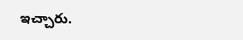ఇచ్చారు.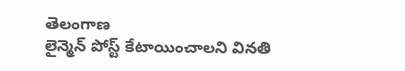తెలంగాణ
లైన్మెన్ పోస్ట్ కేటాయించాలని వినతి